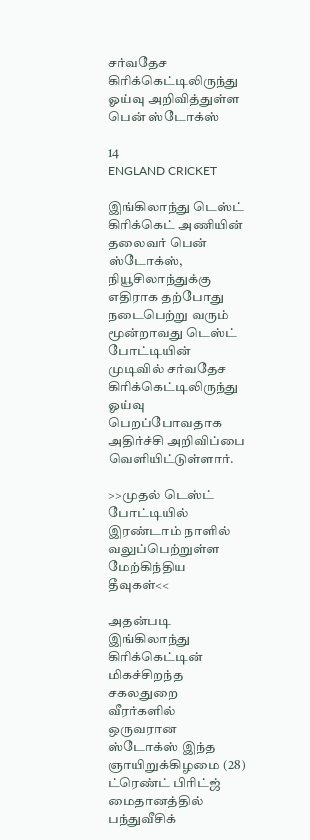சர்வதேச கிரிக்கெட்டிலிருந்து ஓய்வு அறிவித்துள்ள பென் ஸ்டோக்ஸ்

14
ENGLAND CRICKET

இங்கிலாந்து டெஸ்ட் கிரிக்கெட் அணியின் தலைவர் பென் ஸ்டோக்ஸ், நியூசிலாந்துக்கு எதிராக தற்போது நடைபெற்று வரும் மூன்றாவது டெஸ்ட் போட்டியின் முடிவில் சர்வதேச கிரிக்கெட்டிலிருந்து ஓய்வு பெறப்போவதாக அதிர்ச்சி அறிவிப்பை வெளியிட்டுள்ளார்.

>>முதல் டெஸ்ட் போட்டியில் இரண்டாம் நாளில் வலுப்பெற்றுள்ள மேற்கிந்திய தீவுகள்<<

அதன்படி இங்கிலாந்து கிரிக்கெட்டின் மிகச்சிறந்த சகலதுறை வீரர்களில் ஒருவரான ஸ்டோக்ஸ் இந்த ஞாயிறுக்கிழமை (28) ட்ரெண்ட் பிரிட்ஜ் மைதானத்தில் பந்துவீசிக்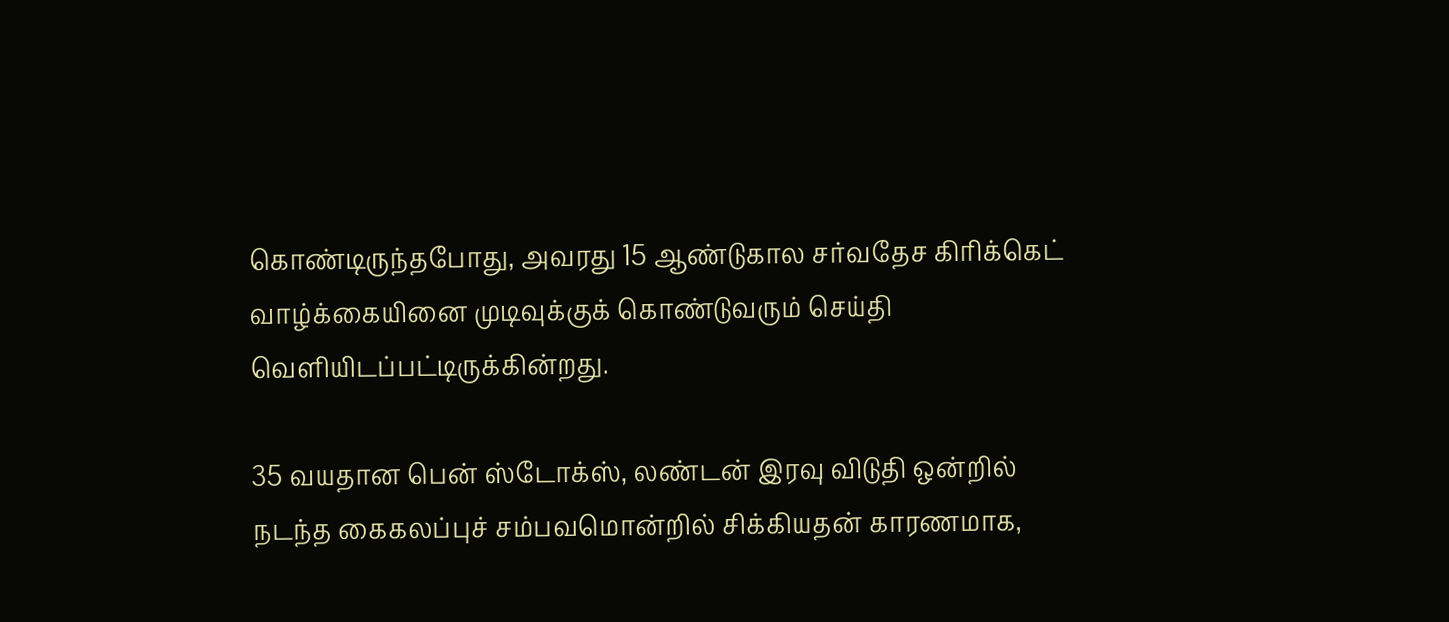கொண்டிருந்தபோது, அவரது 15 ஆண்டுகால சர்வதேச கிரிக்கெட் வாழ்க்கையினை முடிவுக்குக் கொண்டுவரும் செய்தி வெளியிடப்பட்டிருக்கின்றது.

35 வயதான பென் ஸ்டோக்ஸ், லண்டன் இரவு விடுதி ஒன்றில் நடந்த கைகலப்புச் சம்பவமொன்றில் சிக்கியதன் காரணமாக,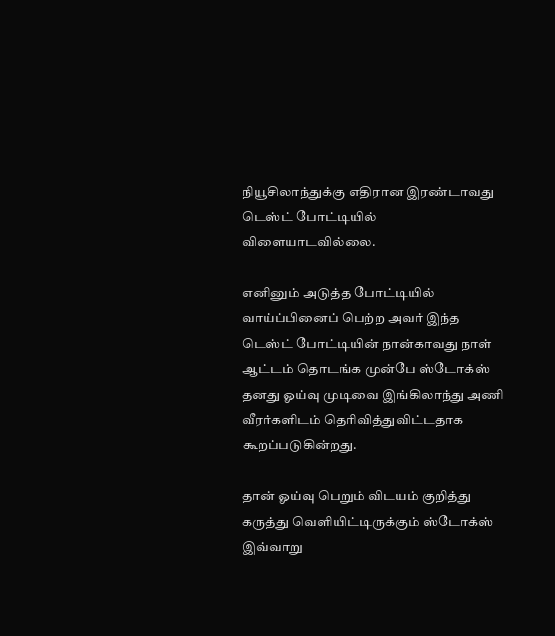நியூசிலாந்துக்கு எதிரான இரண்டாவது டெஸ்ட் போட்டியில் விளையாடவில்லை.

எனினும் அடுத்த போட்டியில் வாய்ப்பினைப் பெற்ற அவர் இந்த டெஸ்ட் போட்டியின் நான்காவது நாள் ஆட்டம் தொடங்க முன்பே ஸ்டோக்ஸ் தனது ஓய்வு முடிவை இங்கிலாந்து அணி வீரர்களிடம் தெரிவித்துவிட்டதாக கூறப்படுகின்றது.

தான் ஓய்வு பெறும் விடயம் குறித்து கருத்து வெளியிட்டிருக்கும் ஸ்டோக்ஸ் இவ்வாறு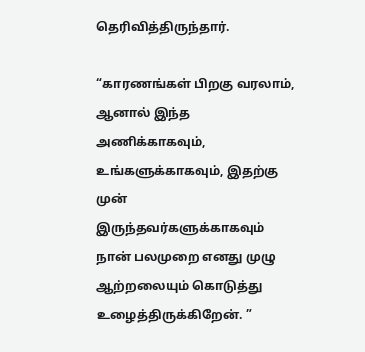தெரிவித்திருந்தார்.

“காரணங்கள் பிறகு வரலாம், ஆனால் இந்த அணிக்காகவும், உங்களுக்காகவும், இதற்கு முன் இருந்தவர்களுக்காகவும் நான் பலமுறை எனது முழு ஆற்றலையும் கொடுத்து உழைத்திருக்கிறேன். ”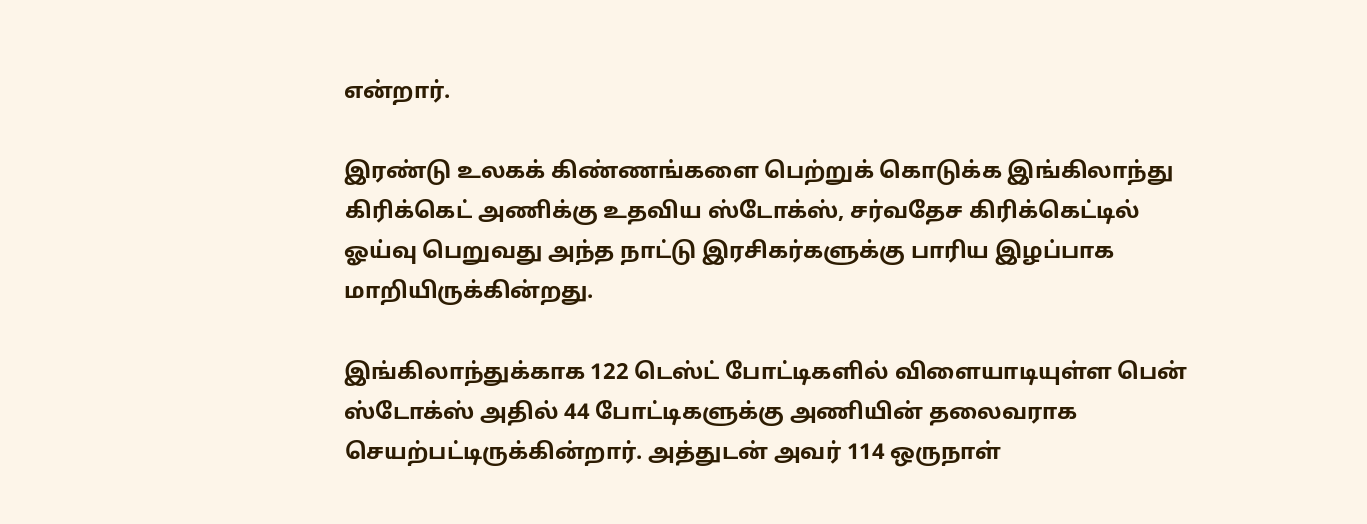என்றார்.

இரண்டு உலகக் கிண்ணங்களை பெற்றுக் கொடுக்க இங்கிலாந்து கிரிக்கெட் அணிக்கு உதவிய ஸ்டோக்ஸ், சர்வதேச கிரிக்கெட்டில் ஓய்வு பெறுவது அந்த நாட்டு இரசிகர்களுக்கு பாரிய இழப்பாக மாறியிருக்கின்றது.

இங்கிலாந்துக்காக 122 டெஸ்ட் போட்டிகளில் விளையாடியுள்ள பென் ஸ்டோக்ஸ் அதில் 44 போட்டிகளுக்கு அணியின் தலைவராக செயற்பட்டிருக்கின்றார். அத்துடன் அவர் 114 ஒருநாள்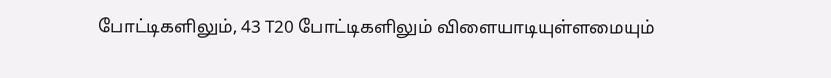போட்டிகளிலும், 43 T20 போட்டிகளிலும் விளையாடியுள்ளமையும்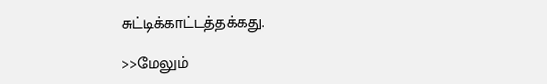சுட்டிக்காட்டத்தக்கது.

>>மேலும்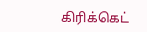கிரிக்கெட்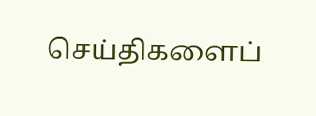செய்திகளைப்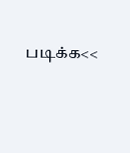படிக்க<<